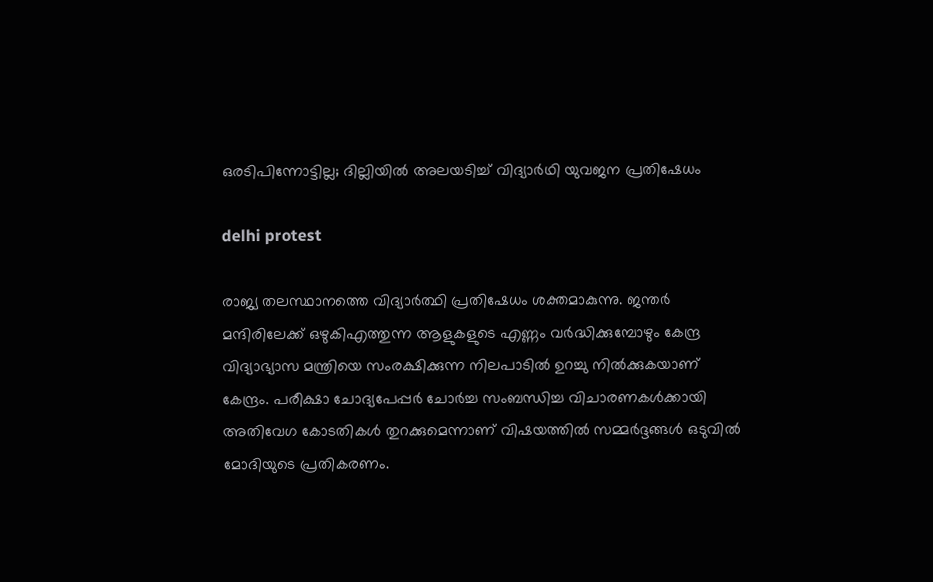ഒരടിപിന്നോട്ടില്ല; ദില്ലിയിൽ അലയടിച്ച് വിദ്യാർഥി യുവജന പ്രതിഷേധം

delhi protest

രാജ്യ തലസ്ഥാനത്തെ വിദ്യാർത്ഥി പ്രതിഷേധം ശക്തമാകുന്നു. ജന്തർ മന്ദിരിലേക്ക് ഒഴുകിഎത്തുന്ന ആളുകളുടെ എണ്ണം വർദ്ധിക്കുമ്പോഴും കേന്ദ്ര വിദ്യാഭ്യാസ മന്ത്രിയെ സംരക്ഷിക്കുന്ന നിലപാടിൽ ഉറച്ചു നിൽക്കുകയാണ് കേന്ദ്രം. പരീക്ഷാ ചോദ്യപേപ്പർ ചോർച്ച സംബന്ധിച്ച വിചാരണകൾക്കായി അതിവേഗ കോടതികൾ തുറക്കുമെന്നാണ് വിഷയത്തിൽ സമ്മർദ്ദങ്ങൾ ഒടുവിൽ മോദിയുടെ പ്രതികരണം.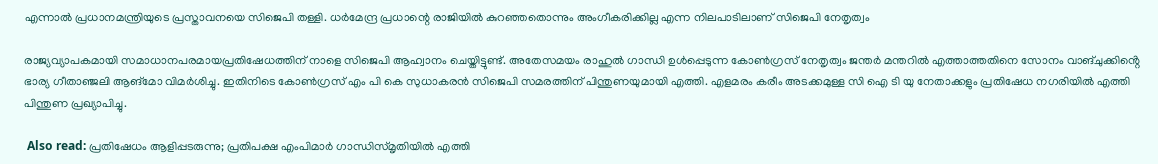എന്നാൽ പ്രധാനമന്ത്രിയുടെ പ്രസ്താവനയെ സിജെപി തള്ളി. ധർമേന്ദ്ര പ്രധാന്റെ രാജിയിൽ കുറഞ്ഞതൊന്നും അംഗീകരിക്കില്ല എന്ന നിലപാടിലാണ് സിജെപി നേതൃത്വം

രാജ്യവ്യാപകമായി സമാധാനപരമായപ്രതിഷേധത്തിന് നാളെ സിജെപി ആഹ്വാനം ചെയ്തിട്ടുണ്ട്. അതേസമയം രാഹുൽ ഗാന്ധി ഉൾപ്പെടുന്ന കോൺഗ്രസ് നേതൃത്വം ജന്തർ മന്തറിൽ എത്താത്തതിനെ സോനം വാങ്ചുക്കിൻ്റെ ഭാര്യ ഗീതാഞ്ജലി ആങ്മോ വിമർശിച്ചു. ഇതിനിടെ കോൺഗ്രസ് എം പി കെ സുധാകരൻ സിജെപി സമരത്തിന് പിന്തുണയുമായി എത്തി. എളമരം കരീം അടക്കമുള്ള സി ഐ ടി യു നേതാക്കളും പ്രതിഷേധ നഗരിയിൽ എത്തി പിന്തുണ പ്രഖ്യാപിച്ചു.

 Also read: പ്രതിഷേധം ആളിപ്പടരുന്നു; പ്രതിപക്ഷ എംപിമാർ ഗാന്ധിസ്മൃതിയിൽ എത്തി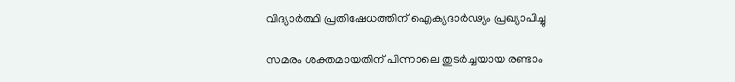വിദ്യാർത്ഥി പ്രതിഷേധത്തിന് ഐക്യദാർഢ്യം പ്രഖ്യാപിച്ചു

സമരം ശക്തമായതിന് പിന്നാലെ തുടർച്ചയായ രണ്ടാം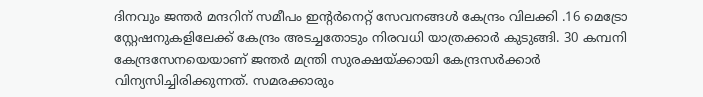ദിനവും ജന്തർ മന്ദറിന് സമീപം ഇൻ്റർനെറ്റ് സേവനങ്ങൾ കേന്ദ്രം വിലക്കി .16 മെട്രോ സ്റ്റേഷനുകളിലേക്ക് കേന്ദ്രം അടച്ചതോടും നിരവധി യാത്രക്കാർ കുടുങ്ങി. 30 കമ്പനി കേന്ദ്രസേനയെയാണ് ജന്തർ മന്ത്രി സുരക്ഷയ്ക്കായി കേന്ദ്രസർക്കാർ വിന്യസിച്ചിരിക്കുന്നത്. സമരക്കാരും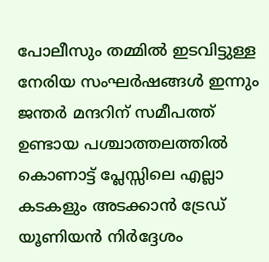പോലീസും തമ്മിൽ ഇടവിട്ടുള്ള നേരിയ സംഘർഷങ്ങൾ ഇന്നും ജന്തർ മന്ദറിന് സമീപത്ത് ഉണ്ടായ പശ്ചാത്തലത്തിൽ കൊണാട്ട് പ്ലേസ്സിലെ എല്ലാ കടകളും അടക്കാൻ ട്രേഡ് യൂണിയൻ നിർദ്ദേശം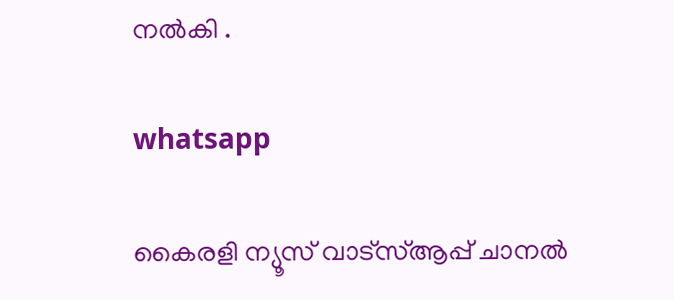നൽകി .

whatsapp

കൈരളി ന്യൂസ് വാട്‌സ്ആപ്പ് ചാനല്‍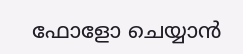ഫോളോ ചെയ്യാന്‍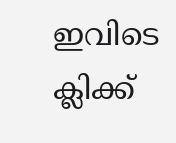ഇവിടെ ക്ലിക്ക്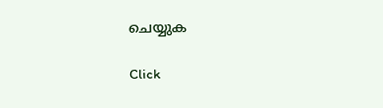ചെയ്യുക

Click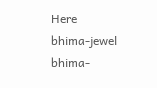Here
bhima-jewel
bhima-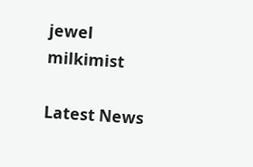jewel
milkimist

Latest News